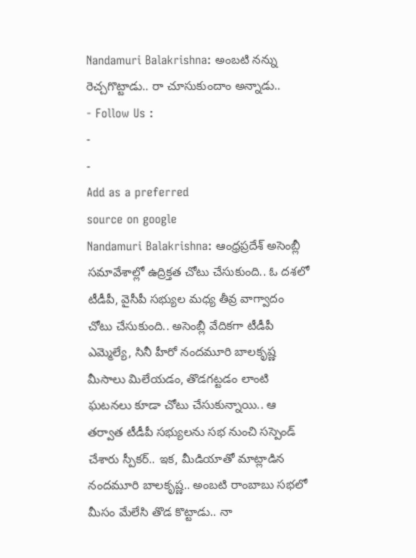Nandamuri Balakrishna: అంబటి నన్ను రెచ్చగొట్టాడు.. రా చూసుకుందాం అన్నాడు..
- Follow Us :
-
-
Add as a preferred
source on google
Nandamuri Balakrishna: ఆంధ్రప్రదేశ్ అసెంబ్లీ సమావేశాల్లో ఉద్రిక్తత చోటు చేసుకుంది.. ఓ దశలో టీడీపీ, వైసీపీ సభ్యుల మధ్య తీవ్ర వాగ్వాదం చోటు చేసుకుంది.. అసెంబ్లీ వేదికగా టీడీపీ ఎమ్మెల్యే, సినీ హీరో నందమూరి బాలకృష్ణ మీసాలు మిలేయడం, తొడగట్టడం లాంటి ఘటనలు కూడా చోటు చేసుకున్నాయి.. ఆ తర్వాత టీడీపీ సభ్యులను సభ నుంచి సస్పెండ్ చేశారు స్పీకర్.. ఇక, మీడియాతో మాట్లాడిన నందమూరి బాలకృష్ణ.. అంబటి రాంబాబు సభలో మీసం మేలేసి తొడ కొట్టాడు.. నా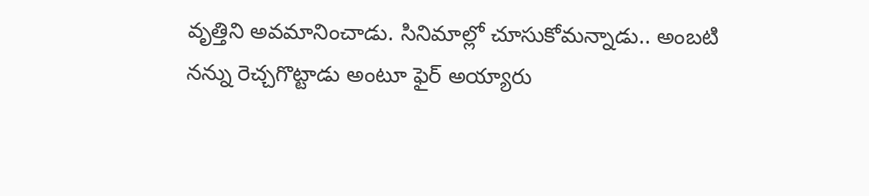వృత్తిని అవమానించాడు. సినిమాల్లో చూసుకోమన్నాడు.. అంబటి నన్ను రెచ్చగొట్టాడు అంటూ ఫైర్ అయ్యారు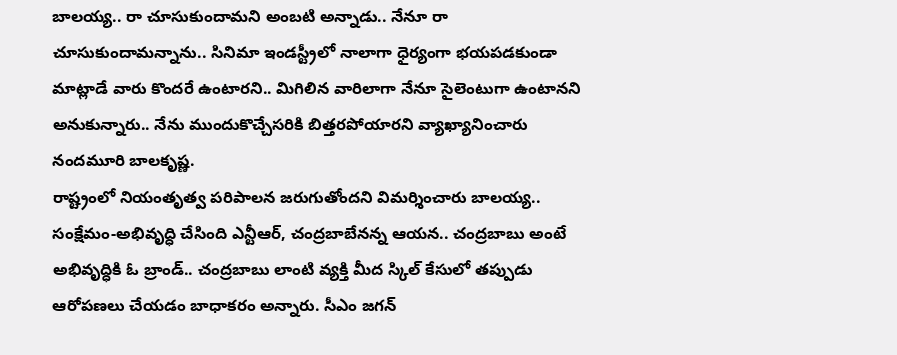బాలయ్య.. రా చూసుకుందామని అంబటి అన్నాడు.. నేనూ రా చూసుకుందామన్నాను.. సినిమా ఇండస్ట్రీలో నాలాగా ధైర్యంగా భయపడకుండా మాట్లాడే వారు కొందరే ఉంటారని.. మిగిలిన వారిలాగా నేనూ సైలెంటుగా ఉంటానని అనుకున్నారు.. నేను ముందుకొచ్చేసరికి బిత్తరపోయారని వ్యాఖ్యానించారు నందమూరి బాలకృష్ణ.
రాష్ట్రంలో నియంతృత్వ పరిపాలన జరుగుతోందని విమర్శించారు బాలయ్య.. సంక్షేమం-అభివృద్ధి చేసింది ఎన్టీఆర్, చంద్రబాబేనన్న ఆయన.. చంద్రబాబు అంటే అభివృద్ధికి ఓ బ్రాండ్.. చంద్రబాబు లాంటి వ్యక్తి మీద స్కిల్ కేసులో తప్పుడు ఆరోపణలు చేయడం బాధాకరం అన్నారు. సీఎం జగన్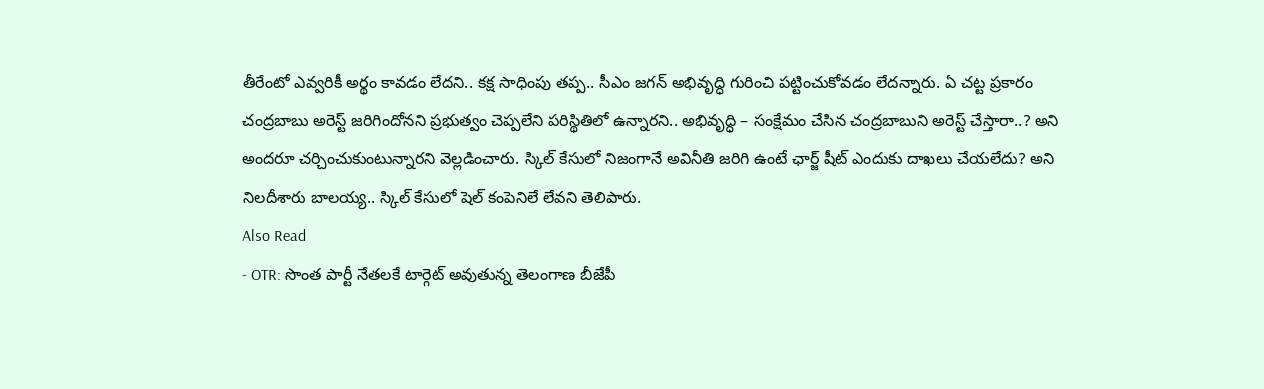తీరేంటో ఎవ్వరికీ అర్థం కావడం లేదని.. కక్ష సాధింపు తప్ప.. సీఎం జగన్ అభివృద్ధి గురించి పట్టించుకోవడం లేదన్నారు. ఏ చట్ట ప్రకారం చంద్రబాబు అరెస్ట్ జరిగిందోనని ప్రభుత్వం చెప్పలేని పరిస్థితిలో ఉన్నారని.. అభివృద్ధి – సంక్షేమం చేసిన చంద్రబాబుని అరెస్ట్ చేస్తారా..? అని అందరూ చర్చించుకుంటున్నారని వెల్లడించారు. స్కిల్ కేసులో నిజంగానే అవినీతి జరిగి ఉంటే ఛార్జ్ షీట్ ఎందుకు దాఖలు చేయలేదు? అని నిలదీశారు బాలయ్య.. స్కిల్ కేసులో షెల్ కంపెనిలే లేవని తెలిపారు.
Also Read
- OTR: సొంత పార్టీ నేతలకే టార్గెట్ అవుతున్న తెలంగాణ బీజేపీ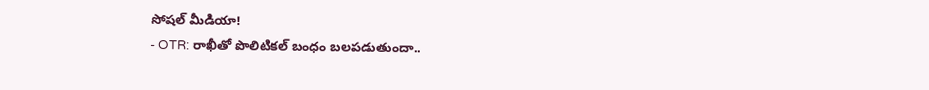సోషల్ మీడియా!
- OTR: రాఖీతో పొలిటికల్ బంధం బలపడుతుందా..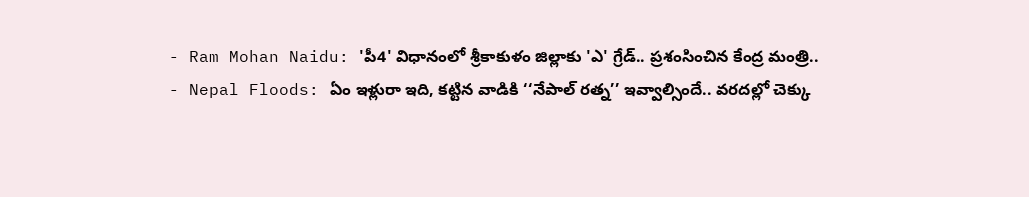- Ram Mohan Naidu: 'పీ4' విధానంలో శ్రీకాకుళం జిల్లాకు 'ఎ' గ్రేడ్.. ప్రశంసించిన కేంద్ర మంత్రి..
- Nepal Floods: ఏం ఇళ్లురా ఇది, కట్టిన వాడికి ‘‘నేపాల్ రత్న’’ ఇవ్వాల్సిందే.. వరదల్లో చెక్కు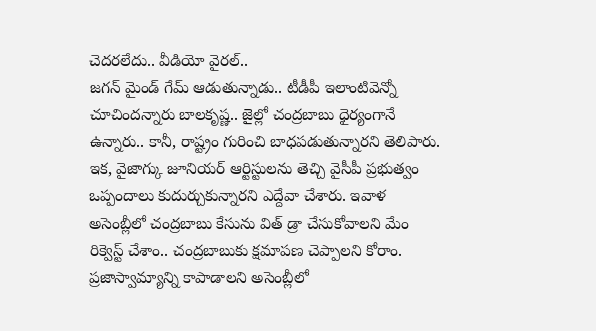చెదరలేదు.. వీడియో వైరల్..
జగన్ మైండ్ గేమ్ ఆడుతున్నాడు.. టీడీపీ ఇలాంటివెన్నో చూచిందన్నారు బాలకృష్ణ.. జైల్లో చంద్రబాబు ధైర్యంగానే ఉన్నారు.. కానీ, రాష్ట్రం గురించి బాధపడుతున్నారని తెలిపారు. ఇక, వైజాగ్కు జూనియర్ ఆర్టిస్టులను తెచ్చి వైసీపీ ప్రభుత్వం ఒప్పందాలు కుదుర్చుకున్నారని ఎద్దేవా చేశారు. ఇవాళ అసెంబ్లీలో చంద్రబాబు కేసును విత్ డ్రా చేసుకోవాలని మేం రిక్వెస్ట్ చేశాం.. చంద్రబాబుకు క్షమాపణ చెప్పాలని కోరాం. ప్రజాస్వామ్యాన్ని కాపాడాలని అసెంబ్లీలో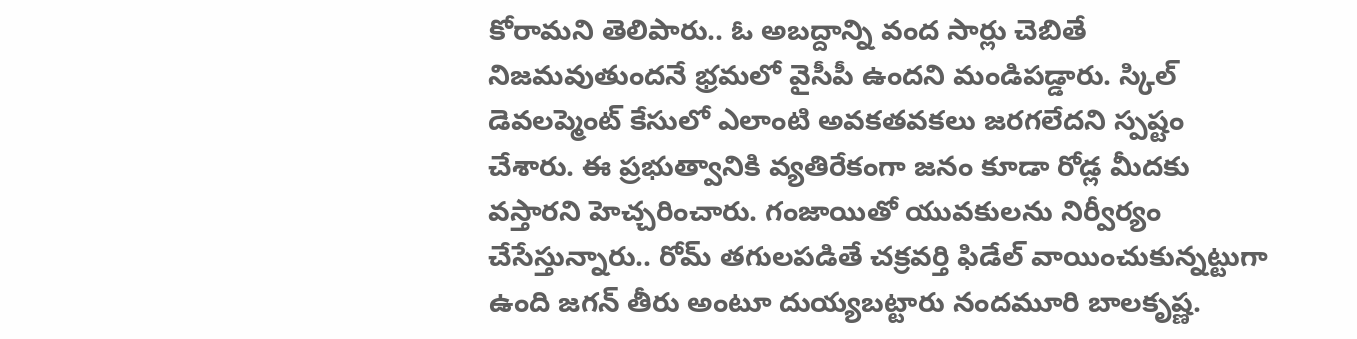కోరామని తెలిపారు.. ఓ అబద్దాన్ని వంద సార్లు చెబితే నిజమవుతుందనే భ్రమలో వైసీపీ ఉందని మండిపడ్డారు. స్కిల్ డెవలప్మెంట్ కేసులో ఎలాంటి అవకతవకలు జరగలేదని స్పష్టం చేశారు. ఈ ప్రభుత్వానికి వ్యతిరేకంగా జనం కూడా రోడ్ల మీదకు వస్తారని హెచ్చరించారు. గంజాయితో యువకులను నిర్వీర్యం చేసేస్తున్నారు.. రోమ్ తగులపడితే చక్రవర్తి ఫిడేల్ వాయించుకున్నట్టుగా ఉంది జగన్ తీరు అంటూ దుయ్యబట్టారు నందమూరి బాలకృష్ణ.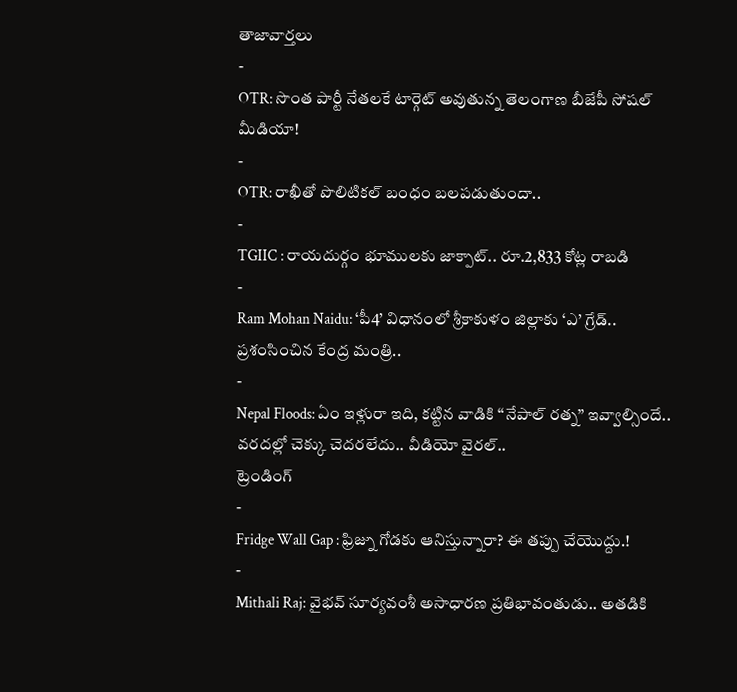తాజావార్తలు
-
OTR: సొంత పార్టీ నేతలకే టార్గెట్ అవుతున్న తెలంగాణ బీజేపీ సోషల్ మీడియా!
-
OTR: రాఖీతో పొలిటికల్ బంధం బలపడుతుందా..
-
TGIIC : రాయదుర్గం భూములకు జాక్పాట్.. రూ.2,833 కోట్ల రాబడి
-
Ram Mohan Naidu: ‘పీ4’ విధానంలో శ్రీకాకుళం జిల్లాకు ‘ఎ’ గ్రేడ్.. ప్రశంసించిన కేంద్ర మంత్రి..
-
Nepal Floods: ఏం ఇళ్లురా ఇది, కట్టిన వాడికి ‘‘నేపాల్ రత్న’’ ఇవ్వాల్సిందే.. వరదల్లో చెక్కు చెదరలేదు.. వీడియో వైరల్..
ట్రెండింగ్
-
Fridge Wall Gap : ఫ్రిజ్ను గోడకు ఆనిస్తున్నారా? ఈ తప్పు చేయొద్దు.!
-
Mithali Raj: వైభవ్ సూర్యవంశీ అసాధారణ ప్రతిభావంతుడు.. అతడికి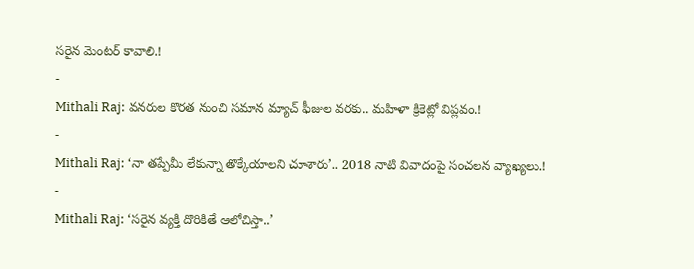సరైన మెంటర్ కావాలి.!
-
Mithali Raj: వనరుల కొరత నుంచి సమాన మ్యాచ్ ఫీజుల వరకు.. మహిళా క్రికెట్లో విప్లవం.!
-
Mithali Raj: ‘నా తప్పేమీ లేకున్నా తొక్కేయాలని చూశారు’.. 2018 నాటి వివాదంపై సంచలన వ్యాఖ్యలు.!
-
Mithali Raj: ‘సరైన వ్యక్తి దొరికితే ఆలోచిస్తా..’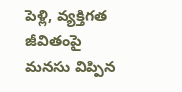పెళ్లి, వ్యక్తిగత జీవితంపై మనసు విప్పిన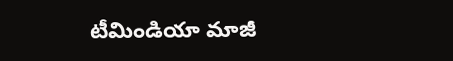టీమిండియా మాజీ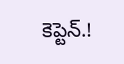కెప్టెన్.!